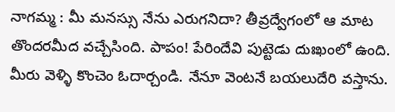నాగమ్మ : మీ మనస్సు నేను ఎరుగనిదా? తీవ్రద్వేగంలో ఆ మాట తొందరమీద వచ్చేసింది. పాపం! పేరిందేవి పుట్టెడు దుఃఖంలో ఉంది. మీరు వెళ్ళి కొంచెం ఓదార్చండి. నేనూ వెంటనే బయలుదేరి వస్తాను.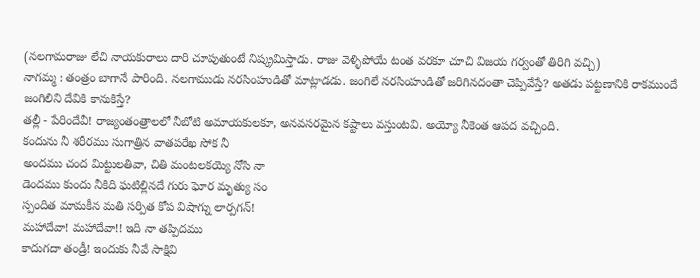(నలగామరాజు లేచి నాయకురాలు దారి చూపుతుంటే నిష్క్రమిస్తాడు. రాజు వెళ్ళిపోయే టంత వరకూ చూచి విజయ గర్వంతో తిరిగి వచ్చి)
నాగమ్మ : తంత్రం బాగానే పారింది. నలగాముడు నరసింహుడితో మాట్లాడడు. జంగిలే నరసింహుడితో జరిగినదంతా చెప్పివేస్తే? అతడు పట్టణానికి రాకముందే జంగిలిని దేవికి కానుకిస్తే?
తల్లీ - పేరిందేవీ! రాజ్యంతంత్రాలలో నీబోటి అమాయకులకూ, అనవసరమైన కష్టాలు వస్తుంటవి. అయ్యో నీకెంత ఆపద వచ్చింది.
కందును నీ శరీరము సుగాత్రిన వాతపరేఖ సోక నీ
అందము చంద మిట్టులతివా, చితి మంటలకయ్యె నోసి నా
డెందము కుందు నీకిది ఘటిల్లినదే గురు ఘోర మృత్యు సం
స్పందిత మామకీన మతి సర్పిత కోప విషాగ్ను లార్పగన్!
మహాదేవా! మహాదేవా!! ఇది నా తప్పిదము
కాదుగదా తండ్రీ! ఇందుకు నీవే సాక్షివి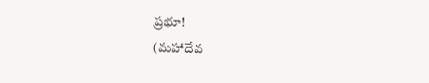ప్రభూ!
(మహాదేవ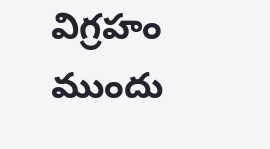విగ్రహం ముందు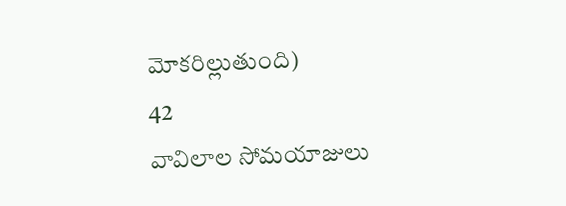మోకరిల్లుతుంది)
42
వావిలాల సోమయాజులు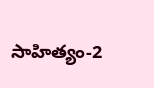సాహిత్యం-2